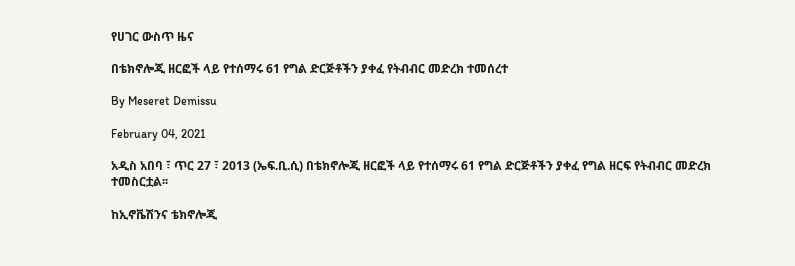የሀገር ውስጥ ዜና

በቴክኖሎጂ ዘርፎች ላይ የተሰማሩ 61 የግል ድርጅቶችን ያቀፈ የትብብር መድረክ ተመሰረተ

By Meseret Demissu

February 04, 2021

አዲስ አበባ ፣ ጥር 27 ፣ 2013 (ኤፍ.ቢ.ሲ) በቴክኖሎጂ ዘርፎች ላይ የተሰማሩ 61 የግል ድርጅቶችን ያቀፈ የግል ዘርፍ የትብብር መድረክ ተመስርቷል፡፡

ከኢኖቬሽንና ቴክኖሎጂ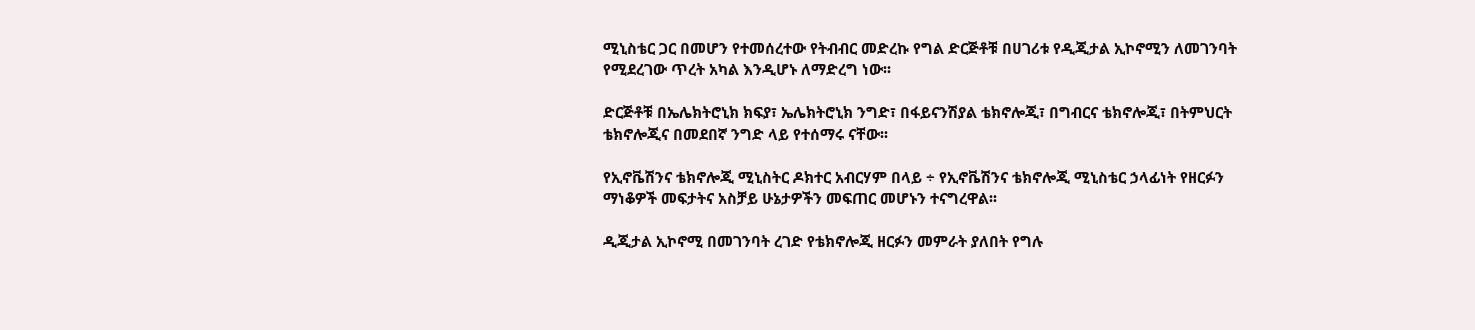ሚኒስቴር ጋር በመሆን የተመሰረተው የትብብር መድረኩ የግል ድርጅቶቹ በሀገሪቱ የዲጂታል ኢኮኖሚን ለመገንባት የሚደረገው ጥረት አካል እንዲሆኑ ለማድረግ ነው፡፡

ድርጅቶቹ በኤሌክትሮኒክ ክፍያ፣ ኤሌክትሮኒክ ንግድ፣ በፋይናንሽያል ቴክኖሎጂ፣ በግብርና ቴክኖሎጂ፣ በትምህርት ቴክኖሎጂና በመደበኛ ንግድ ላይ የተሰማሩ ናቸው፡፡

የኢኖቬሽንና ቴክኖሎጂ ሚኒስትር ዶክተር አብርሃም በላይ ÷ የኢኖቬሽንና ቴክኖሎጂ ሚኒስቴር ኃላፊነት የዘርፉን ማነቆዎች መፍታትና አስቻይ ሁኔታዎችን መፍጠር መሆኑን ተናግረዋል፡፡

ዲጂታል ኢኮኖሚ በመገንባት ረገድ የቴክኖሎጂ ዘርፉን መምራት ያለበት የግሉ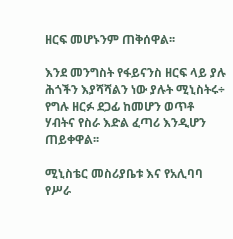ዘርፍ መሆኑንም ጠቅሰዋል፡፡

እንደ መንግስት የፋይናንስ ዘርፍ ላይ ያሉ ሕጎችን እያሻሻልን ነው ያሉት ሚኒስትሩ÷ የግሉ ዘርፉ ደጋፊ ከመሆን ወጥቶ ሃብትና የስራ እድል ፈጣሪ እንዲሆን ጠይቀዋል፡፡

ሚኒስቴር መስሪያቤቱ እና የአሊባባ የሥራ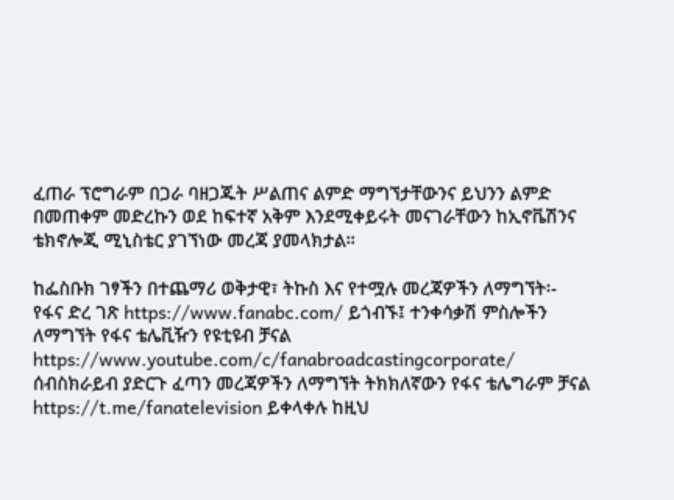ፈጠራ ፕሮግራም በጋራ ባዘጋጁት ሥልጠና ልምድ ማግኘታቸውንና ይህንን ልምድ በመጠቀም መድረኩን ወደ ከፍተኛ አቅም እንደሚቀይሩት መናገራቸውን ከኢኖቬሽንና ቴክኖሎጂ ሚኒስቴር ያገኘነው መረጃ ያመላክታል።

ከፌስቡክ ገፃችን በተጨማሪ ወቅታዊ፣ ትኩስ እና የተሟሉ መረጃዎችን ለማግኘት፡- የፋና ድረ ገጽ https://www.fanabc.com/ ይጎብኙ፤ ተንቀሳቃሽ ምስሎችን ለማግኘት የፋና ቴሌቪዥን የዩቲዩብ ቻናል https://www.youtube.com/c/fanabroadcastingcorporate/ ሰብስክራይብ ያድርጉ ፈጣን መረጃዎችን ለማግኘት ትክክለኛውን የፋና ቴሌግራም ቻናል https://t.me/fanatelevision ይቀላቀሉ ከዚህ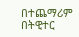በተጨማሪም በትዊተር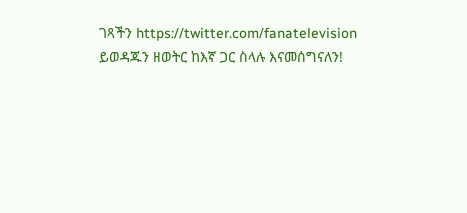ገጻችን https://twitter.com/fanatelevision ይወዳጁን ዘወትር ከእኛ ጋር ስላሉ እናመሰግናለን!